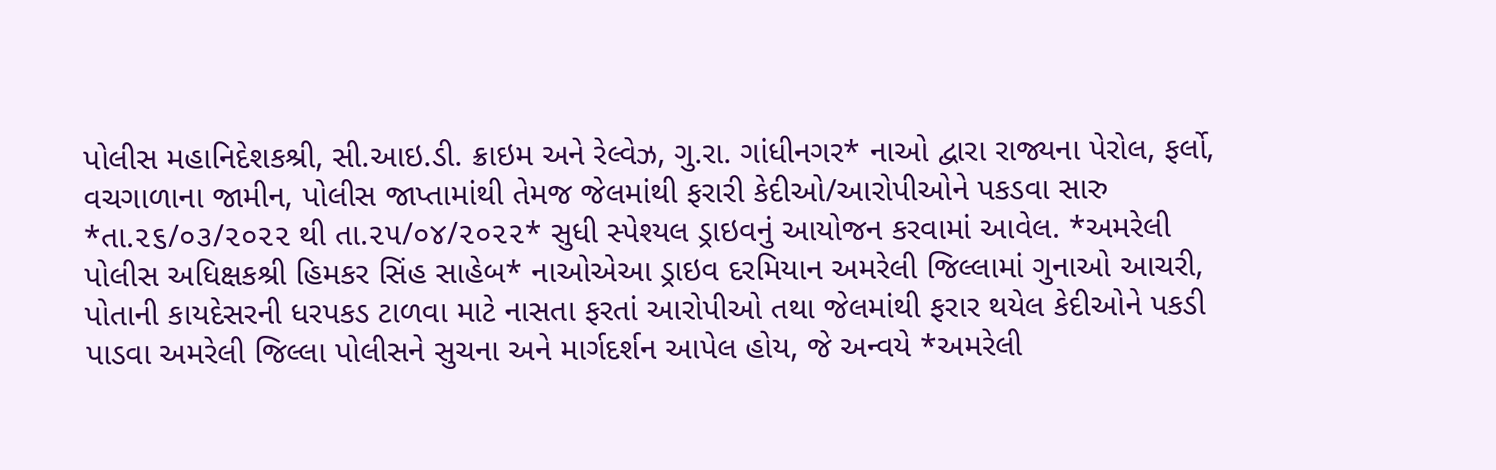પોલીસ મહાનિદેશકશ્રી, સી.આઇ.ડી. ક્રાઇમ અને રેલ્વેઝ, ગુ.રા. ગાંધીનગર* નાઓ દ્વારા રાજ્યના પેરોલ, ફર્લો, વચગાળાના જામીન, પોલીસ જાપ્તામાંથી તેમજ જેલમાંથી ફરારી કેદીઓ/આરોપીઓને પકડવા સારુ *તા.૨૬/૦૩/૨૦૨૨ થી તા.૨૫/૦૪/૨૦૨૨* સુધી સ્પેશ્યલ ડ્રાઇવનું આયોજન કરવામાં આવેલ. *અમરેલી પોલીસ અધિક્ષકશ્રી હિમકર સિંહ સાહેબ* નાઓએઆ ડ્રાઇવ દરમિયાન અમરેલી જિલ્લામાં ગુનાઓ આચરી, પોતાની કાયદેસરની ધરપકડ ટાળવા માટે નાસતા ફરતાં આરોપીઓ તથા જેલમાંથી ફરાર થયેલ કેદીઓને પકડી પાડવા અમરેલી જિલ્લા પોલીસને સુચના અને માર્ગદર્શન આપેલ હોય, જે અન્વયે *અમરેલી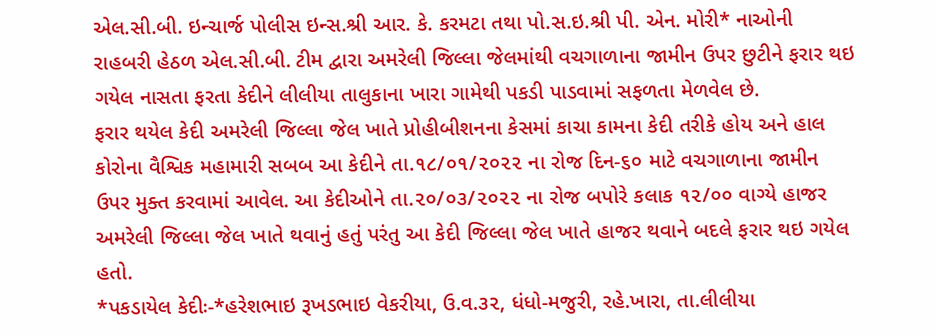એલ.સી.બી. ઇન્ચાર્જ પોલીસ ઇન્સ.શ્રી આર. કે. કરમટા તથા પો.સ.ઇ.શ્રી પી. એન. મોરી* નાઓની રાહબરી હેઠળ એલ.સી.બી. ટીમ દ્વારા અમરેલી જિલ્લા જેલમાંથી વચગાળાના જામીન ઉપર છુટીને ફરાર થઇ ગયેલ નાસતા ફરતા કેદીને લીલીયા તાલુકાના ખારા ગામેથી પકડી પાડવામાં સફળતા મેળવેલ છે.
ફરાર થયેલ કેદી અમરેલી જિલ્લા જેલ ખાતે પ્રોહીબીશનના કેસમાં કાચા કામના કેદી તરીકે હોય અને હાલ કોરોના વૈશ્વિક મહામારી સબબ આ કેદીને તા.૧૮/૦૧/૨૦૨૨ ના રોજ દિન-૬૦ માટે વચગાળાના જામીન ઉપર મુક્ત કરવામાં આવેલ. આ કેદીઓને તા.૨૦/૦૩/૨૦૨૨ ના રોજ બપોરે કલાક ૧૨/૦૦ વાગ્યે હાજર અમરેલી જિલ્લા જેલ ખાતે થવાનું હતું પરંતુ આ કેદી જિલ્લા જેલ ખાતે હાજર થવાને બદલે ફરાર થઇ ગયેલ હતો.
*પકડાયેલ કેદીઃ-*હરેશભાઇ રૂખડભાઇ વેકરીયા, ઉ.વ.૩૨, ધંધો-મજુરી, રહે.ખારા, તા.લીલીયા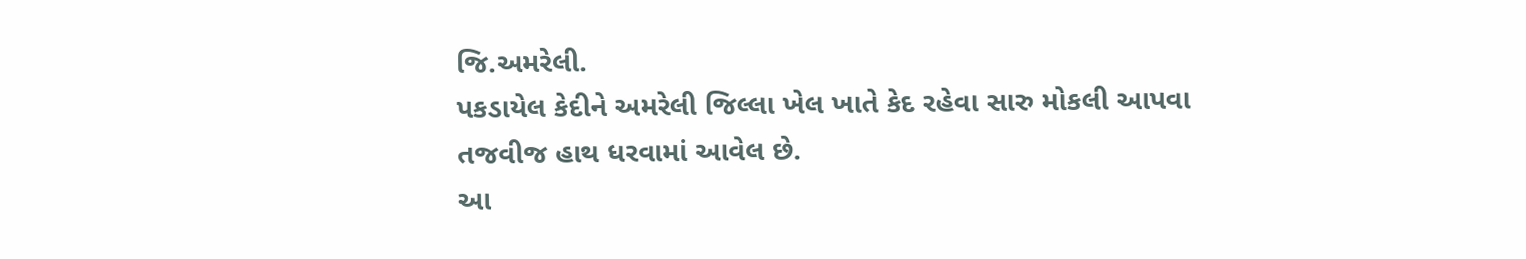જિ.અમરેલી.
પકડાયેલ કેદીને અમરેલી જિલ્લા ખેલ ખાતે કેદ રહેવા સારુ મોકલી આપવા તજવીજ હાથ ધરવામાં આવેલ છે.
આ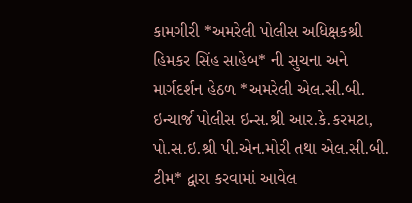કામગીરી *અમરેલી પોલીસ અધિક્ષકશ્રી હિમકર સિંહ સાહેબ* ની સુચના અને માર્ગદર્શન હેઠળ *અમરેલી એલ.સી.બી. ઇન્ચાર્જ પોલીસ ઇન્સ.શ્રી આર.કે.કરમટા, પો.સ.ઇ.શ્રી પી.એન.મોરી તથા એલ.સી.બી. ટીમ* દ્વારા કરવામાં આવેલ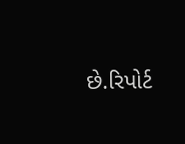છે.રિપોર્ટ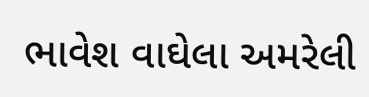ભાવેશ વાઘેલા અમરેલી